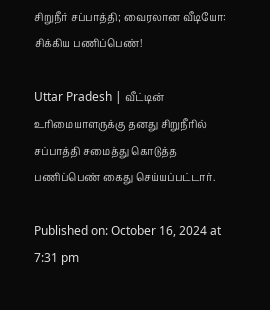சிறுநீர் சப்பாத்தி; வைரலான வீடியோ: சிக்கிய பணிப்பெண்!

Uttar Pradesh | வீட்டின் உரிமையாளருக்கு தனது சிறுநீரில் சப்பாத்தி சமைத்து கொடுத்த பணிப்பெண் கைது செய்யப்பட்டார்.

Published on: October 16, 2024 at 7:31 pm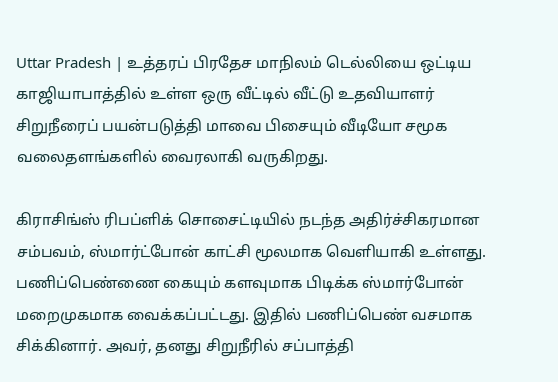Uttar Pradesh | உத்தரப் பிரதேச மாநிலம் டெல்லியை ஒட்டிய காஜியாபாத்தில் உள்ள ஒரு வீட்டில் வீட்டு உதவியாளர் சிறுநீரைப் பயன்படுத்தி மாவை பிசையும் வீடியோ சமூக வலைதளங்களில் வைரலாகி வருகிறது.

கிராசிங்ஸ் ரிபப்ளிக் சொசைட்டியில் நடந்த அதிர்ச்சிகரமான சம்பவம், ஸ்மார்ட்போன் காட்சி மூலமாக வெளியாகி உள்ளது. பணிப்பெண்ணை கையும் களவுமாக பிடிக்க ஸ்மார்போன் மறைமுகமாக வைக்கப்பட்டது. இதில் பணிப்பெண் வசமாக சிக்கினார். அவர், தனது சிறுநீரில் சப்பாத்தி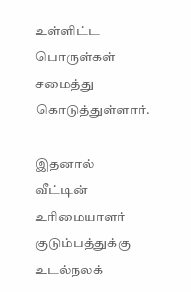உள்ளிட்ட பொருள்கள் சமைத்து கொடுத்துள்ளார்.

இதனால் வீட்டின் உரிமையாளர் குடும்பத்துக்கு உடல்நலக்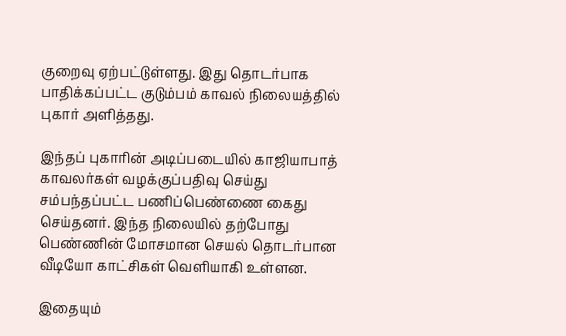குறைவு ஏற்பட்டுள்ளது. இது தொடர்பாக பாதிக்கப்பட்ட குடும்பம் காவல் நிலையத்தில் புகார் அளித்தது.

இந்தப் புகாரின் அடிப்படையில் காஜியாபாத் காவலர்கள் வழக்குப்பதிவு செய்து சம்பந்தப்பட்ட பணிப்பெண்ணை கைது செய்தனர். இந்த நிலையில் தற்போது பெண்ணின் மோசமான செயல் தொடர்பான வீடியோ காட்சிகள் வெளியாகி உள்ளன.

இதையும்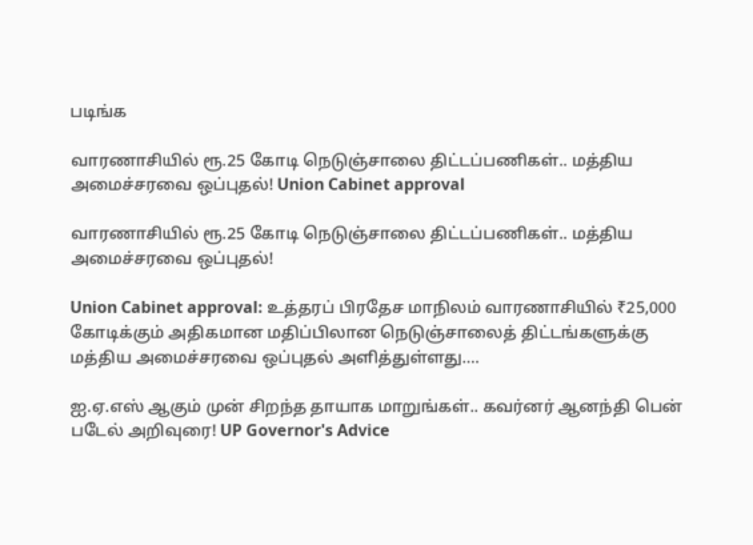படிங்க

வாரணாசியில் ரூ.25 கோடி நெடுஞ்சாலை திட்டப்பணிகள்.. மத்திய அமைச்சரவை ஒப்புதல்! Union Cabinet approval

வாரணாசியில் ரூ.25 கோடி நெடுஞ்சாலை திட்டப்பணிகள்.. மத்திய அமைச்சரவை ஒப்புதல்!

Union Cabinet approval: உத்தரப் பிரதேச மாநிலம் வாரணாசியில் ₹25,000 கோடிக்கும் அதிகமான மதிப்பிலான நெடுஞ்சாலைத் திட்டங்களுக்கு மத்திய அமைச்சரவை ஒப்புதல் அளித்துள்ளது….

ஐ.ஏ.எஸ் ஆகும் முன் சிறந்த தாயாக மாறுங்கள்.. கவர்னர் ஆனந்தி பென் படேல் அறிவுரை! UP Governor's Advice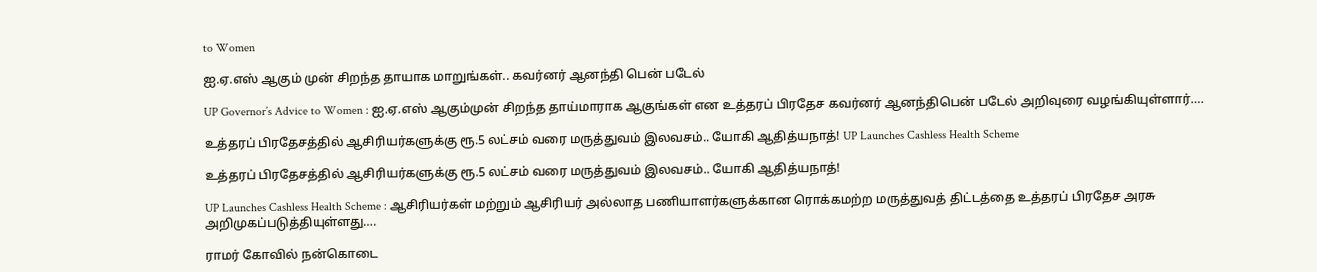to Women

ஐ.ஏ.எஸ் ஆகும் முன் சிறந்த தாயாக மாறுங்கள்.. கவர்னர் ஆனந்தி பென் படேல்

UP Governor’s Advice to Women : ஐ.ஏ.எஸ் ஆகும்முன் சிறந்த தாய்மாராக ஆகுங்கள் என உத்தரப் பிரதேச கவர்னர் ஆனந்திபென் படேல் அறிவுரை வழங்கியுள்ளார்….

உத்தரப் பிரதேசத்தில் ஆசிரியர்களுக்கு ரூ.5 லட்சம் வரை மருத்துவம் இலவசம்.. யோகி ஆதித்யநாத்! UP Launches Cashless Health Scheme

உத்தரப் பிரதேசத்தில் ஆசிரியர்களுக்கு ரூ.5 லட்சம் வரை மருத்துவம் இலவசம்.. யோகி ஆதித்யநாத்!

UP Launches Cashless Health Scheme : ஆசிரியர்கள் மற்றும் ஆசிரியர் அல்லாத பணியாளர்களுக்கான ரொக்கமற்ற மருத்துவத் திட்டத்தை உத்தரப் பிரதேச அரசு அறிமுகப்படுத்தியுள்ளது….

ராமர் கோவில் நன்கொடை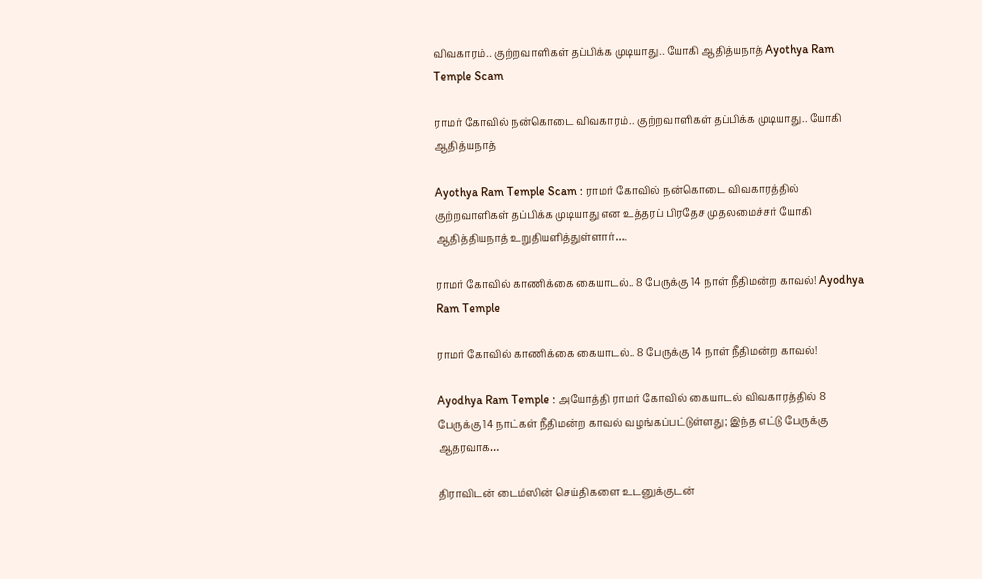விவகாரம்.. குற்றவாளிகள் தப்பிக்க முடியாது.. யோகி ஆதித்யநாத் Ayothya Ram Temple Scam

ராமர் கோவில் நன்கொடை விவகாரம்.. குற்றவாளிகள் தப்பிக்க முடியாது.. யோகி ஆதித்யநாத்

Ayothya Ram Temple Scam : ராமர் கோவில் நன்கொடை விவகாரத்தில் குற்றவாளிகள் தப்பிக்க முடியாது என உத்தரப் பிரதேச முதலமைச்சர் யோகி ஆதித்தியநாத் உறுதியளித்துள்ளார்….

ராமர் கோவில் காணிக்கை கையாடல்.. 8 பேருக்கு 14 நாள் நீதிமன்ற காவல்! Ayodhya Ram Temple

ராமர் கோவில் காணிக்கை கையாடல்.. 8 பேருக்கு 14 நாள் நீதிமன்ற காவல்!

Ayodhya Ram Temple : அயோத்தி ராமர் கோவில் கையாடல் விவகாரத்தில் 8 பேருக்கு 14 நாட்கள் நீதிமன்ற காவல் வழங்கப்பட்டுள்ளது; இந்த எட்டு பேருக்கு ஆதரவாக…

திராவிடன் டைம்ஸின் செய்திகளை உடனுக்குடன்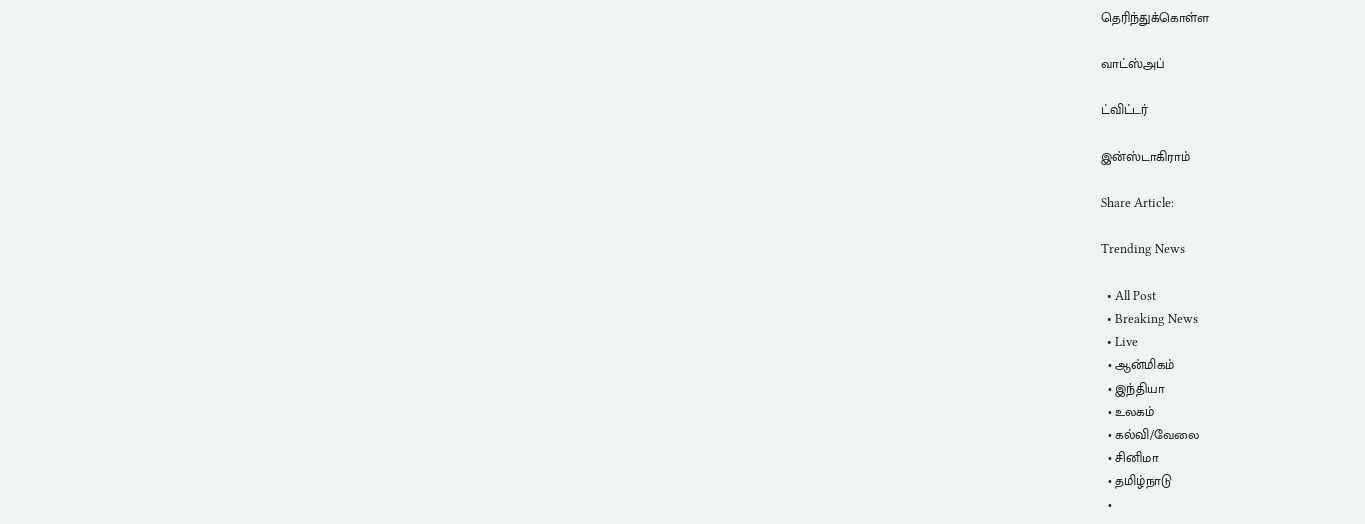தெரிந்துக்கொள்ள

வாட்ஸ்அப்

ட்விட்டர்

இன்ஸ்டாகிராம்

Share Article:

Trending News

  • All Post
  • Breaking News
  • Live
  • ஆன்மிகம்
  • இந்தியா
  • உலகம்
  • கல்வி/வேலை
  • சினிமா
  • தமிழ்நாடு
  •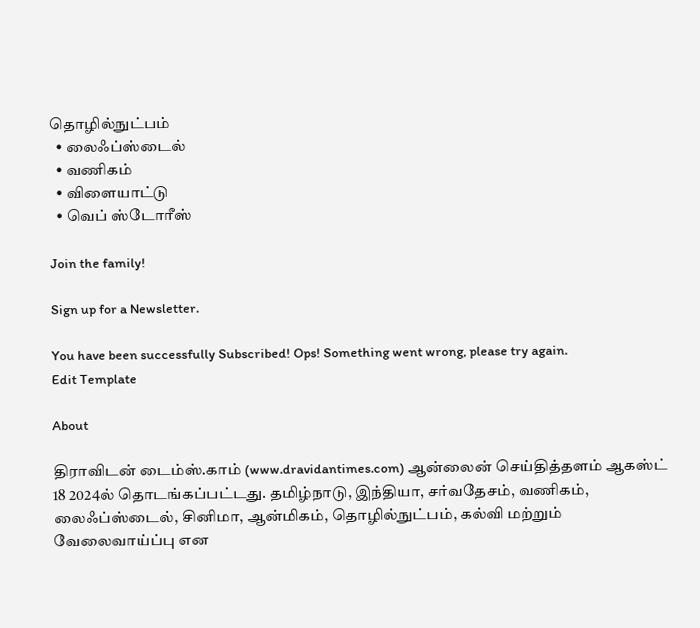தொழில்நுட்பம்
  • லைஃப்ஸ்டைல்
  • வணிகம்
  • விளையாட்டு
  • வெப் ஸ்டோரீஸ்

Join the family!

Sign up for a Newsletter.

You have been successfully Subscribed! Ops! Something went wrong, please try again.
Edit Template

About

திராவிடன் டைம்ஸ்.காம் (www.dravidantimes.com) ஆன்லைன் செய்தித்தளம் ஆகஸ்ட் 18 2024ல் தொடங்கப்பட்டது. தமிழ்நாடு, இந்தியா, சர்வதேசம், வணிகம், லைஃப்ஸ்டைல், சினிமா, ஆன்மிகம், தொழில்நுட்பம், கல்வி மற்றும் வேலைவாய்ப்பு என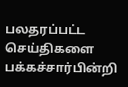பலதரப்பட்ட செய்திகளை பக்கச்சார்பின்றி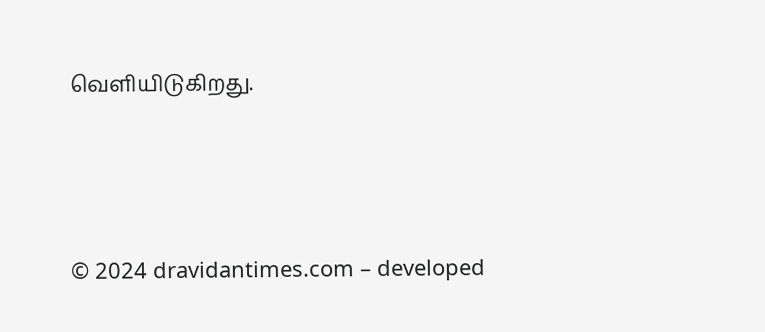வெளியிடுகிறது.



© 2024 dravidantimes.com – developed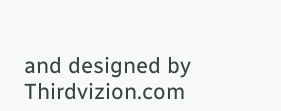and designed by Thirdvizion.com